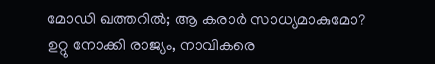മോഡി ഖത്തറില്‍; ആ കരാര്‍ സാധ്യമാകുമോ? ഉറ്റു നോക്കി രാജ്യം, നാവികരെ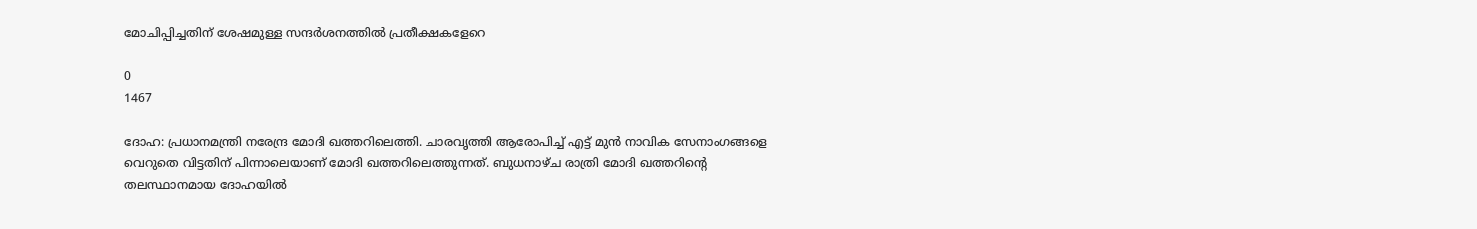മോചിപ്പിച്ചതിന് ശേഷമുള്ള സന്ദര്‍ശനത്തില്‍ പ്രതീക്ഷകളേറെ

0
1467

ദോഹ: പ്രധാനമന്ത്രി നരേന്ദ്ര മോദി ഖത്തറിലെത്തി. ചാരവൃത്തി ആരോപിച്ച് എട്ട് മുന്‍ നാവിക സേനാംഗങ്ങളെ വെറുതെ വിട്ടതിന് പിന്നാലെയാണ് മോദി ഖത്തറിലെത്തുന്നത്. ബുധനാഴ്ച രാത്രി മോദി ഖത്തറിന്റെ തലസ്ഥാനമായ ദോഹയില്‍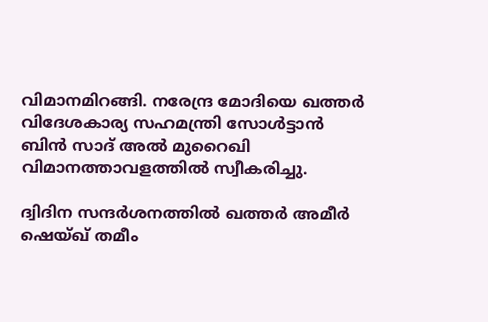വിമാനമിറങ്ങി. നരേന്ദ്ര മോദിയെ ഖത്തര്‍ വിദേശകാര്യ സഹമന്ത്രി സോള്‍ട്ടാന്‍ ബിന്‍ സാദ് അല്‍ മുറൈഖി വിമാനത്താവളത്തില്‍ സ്വീകരിച്ചു.

ദ്വിദിന സന്ദര്‍ശനത്തില്‍ ഖത്തര്‍ അമീര്‍ ഷെയ്ഖ് തമീം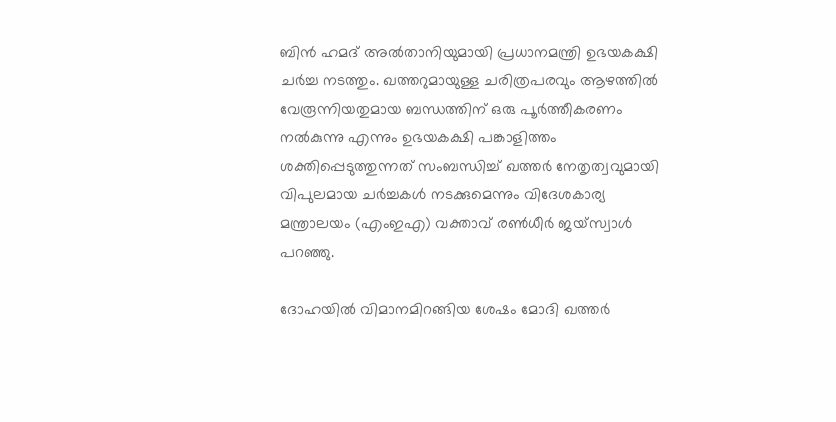ബിന്‍ ഹമദ് അല്‍താനിയുമായി പ്രധാനമന്ത്രി ഉഭയകക്ഷി ചര്‍ച്ച നടത്തും. ഖത്തറുമായുള്ള ചരിത്രപരവും ആഴത്തില്‍ വേരൂന്നിയതുമായ ബന്ധത്തിന് ഒരു പൂര്‍ത്തീകരണം നല്‍കുന്നു എന്നും ഉഭയകക്ഷി പങ്കാളിത്തം ശക്തിപ്പെടുത്തുന്നത് സംബന്ധിച്ച് ഖത്തര്‍ നേതൃത്വവുമായി വിപുലമായ ചര്‍ച്ചകള്‍ നടക്കുമെന്നും വിദേശകാര്യ മന്ത്രാലയം (എംഇഎ) വക്താവ് രണ്‍ധീര്‍ ജയ്സ്വാള്‍ പറഞ്ഞു.

ദോഹയില്‍ വിമാനമിറങ്ങിയ ശേഷം മോദി ഖത്തര്‍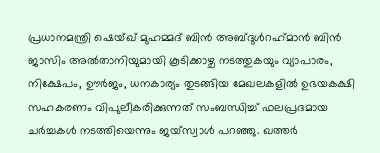പ്രധാനമന്ത്രി ഷെയ്ഖ് മുഹമ്മദ് ബിന്‍ അബ്ദുള്‍റഹ്‌മാന്‍ ബിന്‍ ജാസിം അല്‍താനിയുമായി കൂടിക്കാഴ്ച നടത്തുകയും വ്യാപാരം, നിക്ഷേപം, ഊര്‍ജം, ധനകാര്യം തുടങ്ങിയ മേഖലകളില്‍ ഉഭയകക്ഷി സഹകരണം വിപുലീകരിക്കുന്നത് സംബന്ധിച്ച് ഫലപ്രദമായ ചര്‍ച്ചകള്‍ നടത്തിയെന്നും ജയ്സ്വാള്‍ പറഞ്ഞു. ഖത്തര്‍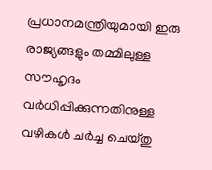പ്രധാനമന്ത്രിയുമായി ഇരു രാജ്യങ്ങളും തമ്മിലുള്ള സൗഹൃദം വര്‍ധിപ്പിക്കുന്നതിനുള്ള വഴികള്‍ ചര്‍ച്ച ചെയ്തു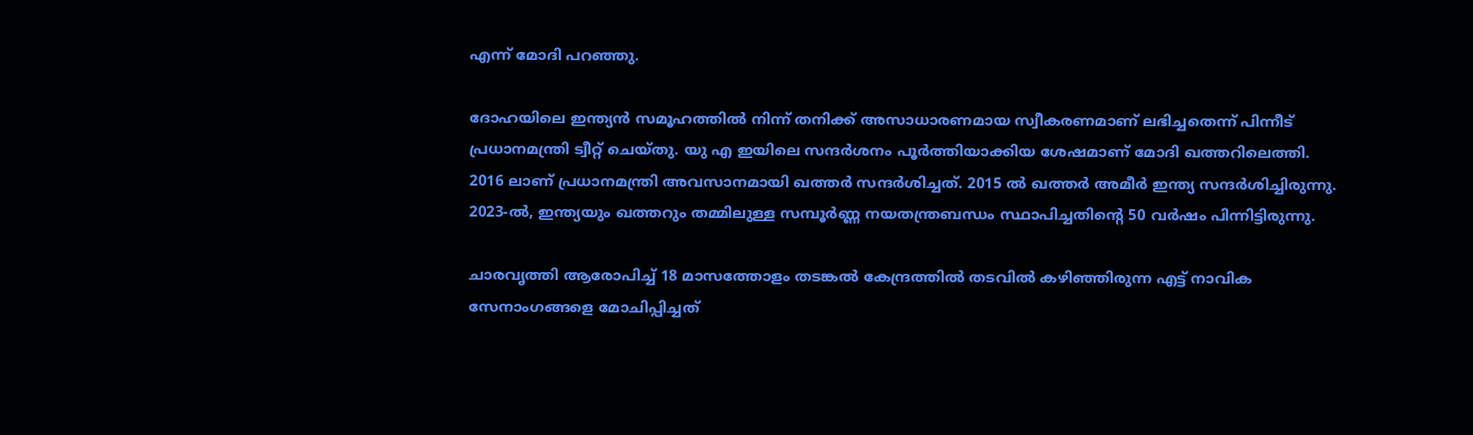എന്ന് മോദി പറഞ്ഞു.

ദോഹയിലെ ഇന്ത്യന്‍ സമൂഹത്തില്‍ നിന്ന് തനിക്ക് അസാധാരണമായ സ്വീകരണമാണ് ലഭിച്ചതെന്ന് പിന്നീട് പ്രധാനമന്ത്രി ട്വീറ്റ് ചെയ്തു. യു എ ഇയിലെ സന്ദര്‍ശനം പൂര്‍ത്തിയാക്കിയ ശേഷമാണ് മോദി ഖത്തറിലെത്തി. 2016 ലാണ് പ്രധാനമന്ത്രി അവസാനമായി ഖത്തര്‍ സന്ദര്‍ശിച്ചത്. 2015 ല്‍ ഖത്തര്‍ അമീര്‍ ഇന്ത്യ സന്ദര്‍ശിച്ചിരുന്നു. 2023-ല്‍, ഇന്ത്യയും ഖത്തറും തമ്മിലുള്ള സമ്പൂര്‍ണ്ണ നയതന്ത്രബന്ധം സ്ഥാപിച്ചതിന്റെ 50 വര്‍ഷം പിന്നിട്ടിരുന്നു.

ചാരവൃത്തി ആരോപിച്ച് 18 മാസത്തോളം തടങ്കല്‍ കേന്ദ്രത്തില്‍ തടവില്‍ കഴിഞ്ഞിരുന്ന എട്ട് നാവിക സേനാംഗങ്ങളെ മോചിപ്പിച്ചത്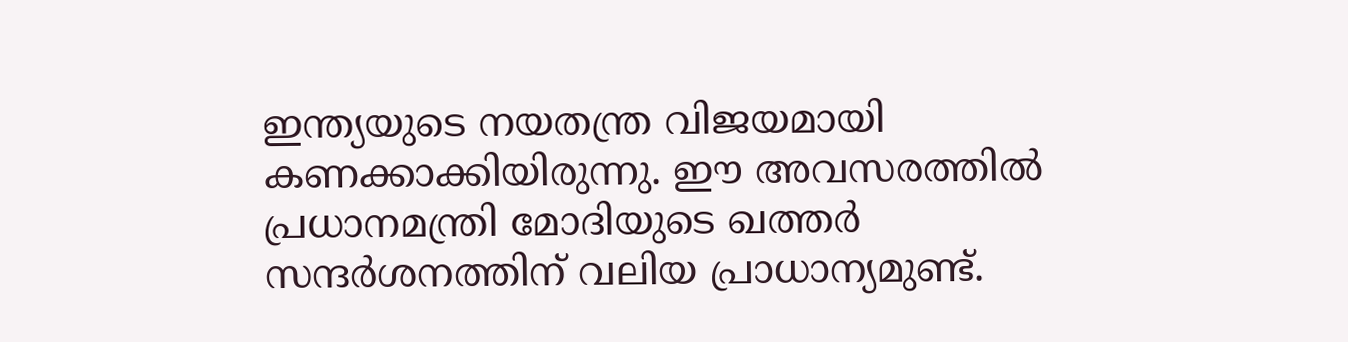ഇന്ത്യയുടെ നയതന്ത്ര വിജയമായി കണക്കാക്കിയിരുന്നു. ഈ അവസരത്തില്‍ പ്രധാനമന്ത്രി മോദിയുടെ ഖത്തര്‍ സന്ദര്‍ശനത്തിന് വലിയ പ്രാധാന്യമുണ്ട്.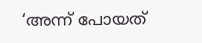‘അന്ന് പോയത്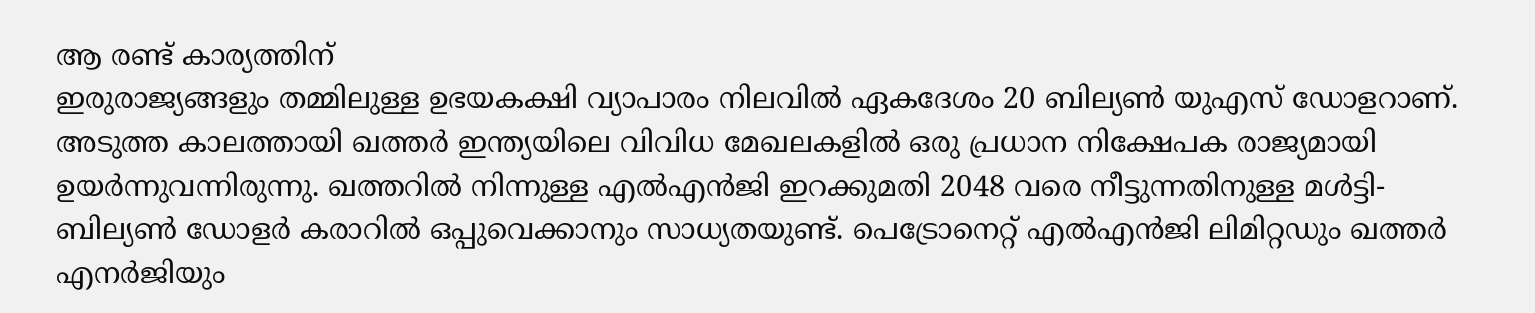ആ രണ്ട് കാര്യത്തിന്
ഇരുരാജ്യങ്ങളും തമ്മിലുള്ള ഉഭയകക്ഷി വ്യാപാരം നിലവില്‍ ഏകദേശം 20 ബില്യണ്‍ യുഎസ് ഡോളറാണ്. അടുത്ത കാലത്തായി ഖത്തര്‍ ഇന്ത്യയിലെ വിവിധ മേഖലകളില്‍ ഒരു പ്രധാന നിക്ഷേപക രാജ്യമായി ഉയര്‍ന്നുവന്നിരുന്നു. ഖത്തറില്‍ നിന്നുള്ള എല്‍എന്‍ജി ഇറക്കുമതി 2048 വരെ നീട്ടുന്നതിനുള്ള മള്‍ട്ടി-ബില്യണ്‍ ഡോളര്‍ കരാറില്‍ ഒപ്പുവെക്കാനും സാധ്യതയുണ്ട്. പെട്രോനെറ്റ് എല്‍എന്‍ജി ലിമിറ്റഡും ഖത്തര്‍ എനര്‍ജിയും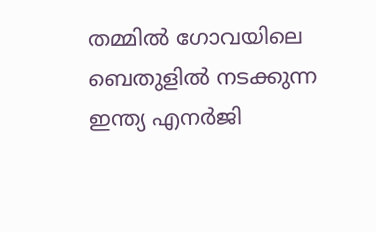തമ്മില്‍ ഗോവയിലെ ബെതുളില്‍ നടക്കുന്ന ഇന്ത്യ എനര്‍ജി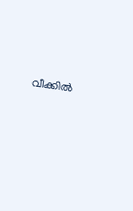വീക്കില്‍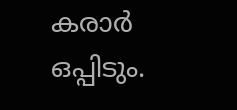കരാര്‍ ഒപ്പിടും.